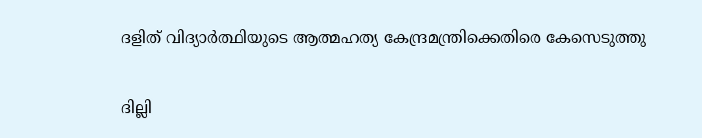ദളിത് വിദ്യാര്‍ത്ഥിയുടെ ആത്മഹത്യ കേന്ദ്രമന്ത്രിക്കെതിരെ കേസെടുത്തു

ദില്ലി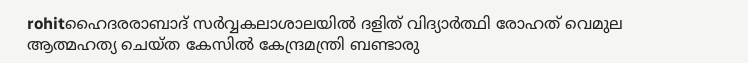rohitഹൈദരരാബാദ് സര്‍വ്വകലാശാലയില്‍ ദളിത് വിദ്യാര്‍ത്ഥി രോഹത് വെമുല ആത്മഹത്യ ചെയ്ത കേസില്‍ കേന്ദ്രമന്ത്രി ബണ്ടാരു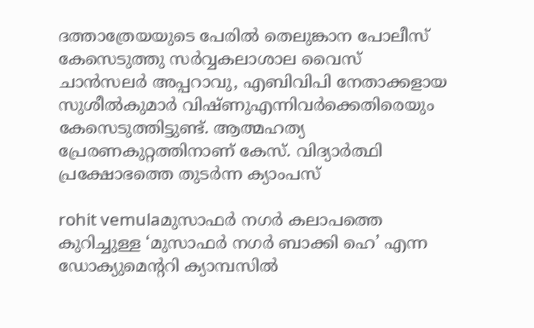ദത്താത്രേയയുടെ പേരില്‍ തെലുങ്കാന പോലീസ് കേസെടുത്തു സര്‍വ്വകലാശാല വൈസ് ചാന്‍സലര്‍ അപ്പറാവു, എബിവിപി നേതാക്കളായ സുശീല്‍കുമാര്‍ വിഷ്ണുഎന്നിവര്‍ക്കെതിരെയും കേസെടുത്തിട്ടുണ്ട്. ആത്മഹത്യ പ്രേരണകുറ്റത്തിനാണ് കേസ്. വിദ്യാര്‍ത്ഥി പ്രക്ഷോഭത്തെ തുടര്‍ന്ന ക്യാംപസ്

rohit vemulaമുസാഫര്‍ നഗര്‍ കലാപത്തെ കുറിച്ചുള്ള ‘മുസാഫര്‍ നഗര്‍ ബാക്കി ഹെ’ എന്ന ഡോക്യുമെന്ററി ക്യാമ്പസില്‍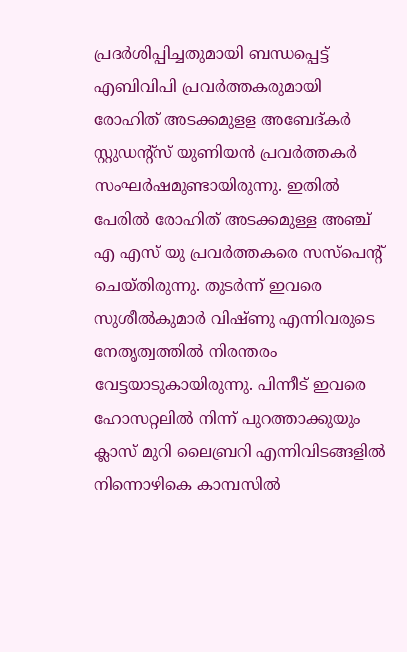പ്രദര്‍ശിപ്പിച്ചതുമായി ബന്ധപ്പെട്ട് എബിവിപി പ്രവര്‍ത്തകരുമായി രോഹിത് അടക്കമുളള അബേദ്കര്‍ സ്റ്റുഡന്റ്‌സ് യുണിയന്‍ പ്രവര്‍ത്തകര്‍ സംഘര്‍ഷമുണ്ടായിരുന്നു. ഇതില്‍ പേരില്‍ രോഹിത് അടക്കമുള്ള അഞ്ച് എ എസ് യു പ്രവര്‍ത്തകരെ സസ്‌പെന്റ് ചെയ്തിരുന്നു. തുടര്‍ന്ന് ഇവരെ സുശീല്‍കുമാര്‍ വിഷ്ണു എന്നിവരുടെ നേതൃത്വത്തില്‍ നിരന്തരം വേട്ടയാടുകായിരുന്നു. പിന്നീട് ഇവരെ ഹോസറ്റലില്‍ നിന്ന് പുറത്താക്കുയും ക്ലാസ് മുറി ലൈബ്രറി എന്നിവിടങ്ങളില്‍ നിന്നൊഴികെ കാമ്പസില്‍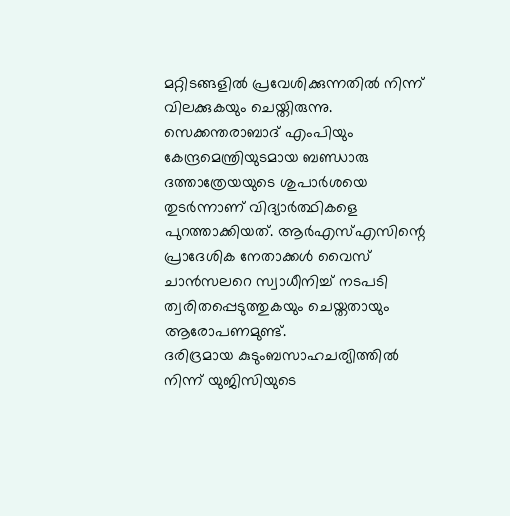മറ്റിടങ്ങളില്‍ പ്രവേശിക്കുന്നതില്‍ നിന്ന് വിലക്കുകയും ചെയ്തിരുന്നു.
സെക്കന്തരാബാദ് എംപിയും കേന്ദ്രമെന്ത്രിയുടമായ ബണ്ഡാരു ദത്താത്രേയയുടെ ശുപാര്‍ശയെ തുടര്‍ന്നാണ് വിദ്യാര്‍ത്ഥികളെ പുറത്താക്കിയത്. ആര്‍എസ്എസിന്റെ പ്രാദേശിക നേതാക്കള്‍ വൈസ് ചാന്‍സലറെ സ്വാധീനിച്ച് നടപടി ത്വരിതപ്പെടുത്തുകയും ചെയ്തതായും ആരോപണമുണ്ട്.
ദരിദ്രമായ കുടുംബസാഹചര്യിത്തില്‍ നിന്ന് യുജിസിയുടെ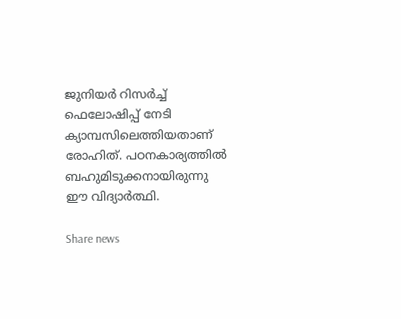ജുനിയര്‍ റിസര്‍ച്ച് ഫെലോഷിപ്പ് നേടി ക്യാമ്പസിലെത്തിയതാണ് രോഹിത്. പഠനകാര്യത്തില്‍ ബഹുമിടുക്കനായിരുന്നു ഈ വിദ്യാര്‍ത്ഥി.

Share news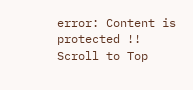error: Content is protected !!
Scroll to Top